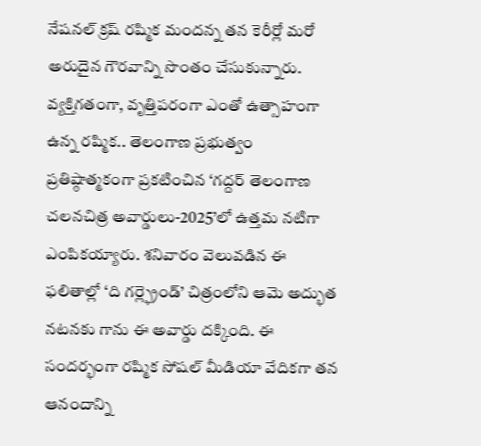నేషనల్ క్రష్ రష్మిక మందన్న తన కెరీర్లో మరో అరుదైన గౌరవాన్ని సొంతం చేసుకున్నారు. వ్యక్తిగతంగా, వృత్తిపరంగా ఎంతో ఉత్సాహంగా ఉన్న రష్మిక.. తెలంగాణ ప్రభుత్వం ప్రతిష్ఠాత్మకంగా ప్రకటించిన ‘గద్దర్ తెలంగాణ చలనచిత్ర అవార్డులు-2025’లో ఉత్తమ నటిగా ఎంపికయ్యారు. శనివారం వెలువడిన ఈ ఫలితాల్లో ‘ది గర్ల్ఫ్రెండ్’ చిత్రంలోని ఆమె అద్భుత నటనకు గాను ఈ అవార్డు దక్కింది. ఈ సందర్భంగా రష్మిక సోషల్ మీడియా వేదికగా తన ఆనందాన్ని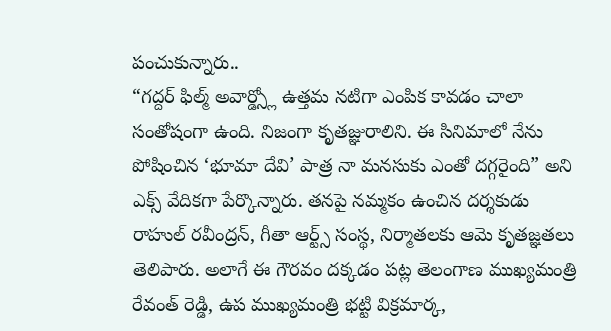పంచుకున్నారు..
“గద్దర్ ఫిల్మ్ అవార్డ్స్లో ఉత్తమ నటిగా ఎంపిక కావడం చాలా సంతోషంగా ఉంది. నిజంగా కృతజ్ఞురాలిని. ఈ సినిమాలో నేను పోషించిన ‘భూమా దేవి’ పాత్ర నా మనసుకు ఎంతో దగ్గరైంది” అని ఎక్స్ వేదికగా పేర్కొన్నారు. తనపై నమ్మకం ఉంచిన దర్శకుడు రాహుల్ రవీంద్రన్, గీతా ఆర్ట్స్ సంస్థ, నిర్మాతలకు ఆమె కృతజ్ఞతలు తెలిపారు. అలాగే ఈ గౌరవం దక్కడం పట్ల తెలంగాణ ముఖ్యమంత్రి రేవంత్ రెడ్డి, ఉప ముఖ్యమంత్రి భట్టి విక్రమార్క,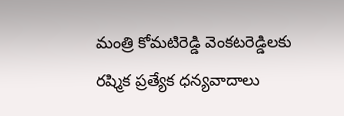మంత్రి కోమటిరెడ్డి వెంకటరెడ్డిలకు రష్మిక ప్రత్యేక ధన్యవాదాలు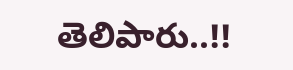తెలిపారు..!!